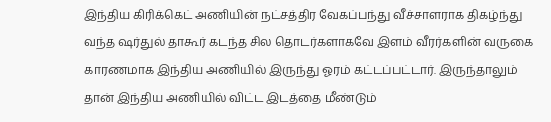இந்திய கிரிக்கெட் அணியின் நட்சத்திர வேகப்பந்து வீச்சாளராக திகழ்ந்து வந்த ஷர்துல் தாகூர் கடந்த சில தொடர்களாகவே இளம் வீரர்களின் வருகை காரணமாக இந்திய அணியில் இருந்து ஓரம் கட்டப்பட்டார். இருந்தாலும் தான் இந்திய அணியில் விட்ட இடத்தை மீண்டும்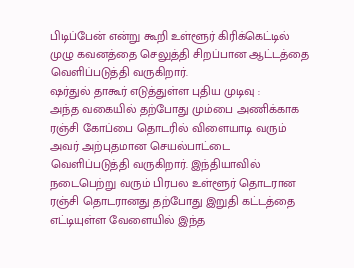பிடிப்பேன் என்று கூறி உள்ளூர் கிரிக்கெட்டில் முழு கவனத்தை செலுத்தி சிறப்பான ஆட்டத்தை வெளிப்படுத்தி வருகிறார்.
ஷர்துல் தாகூர் எடுத்துள்ள புதிய முடிவு :
அந்த வகையில் தற்போது மும்பை அணிக்காக ரஞ்சி கோப்பை தொடரில் விளையாடி வரும் அவர் அற்புதமான செயல்பாட்டை வெளிப்படுத்தி வருகிறார். இந்தியாவில் நடைபெற்று வரும் பிரபல உள்ளூர் தொடரான ரஞ்சி தொடரானது தற்போது இறுதி கட்டத்தை எட்டியுள்ள வேளையில் இந்த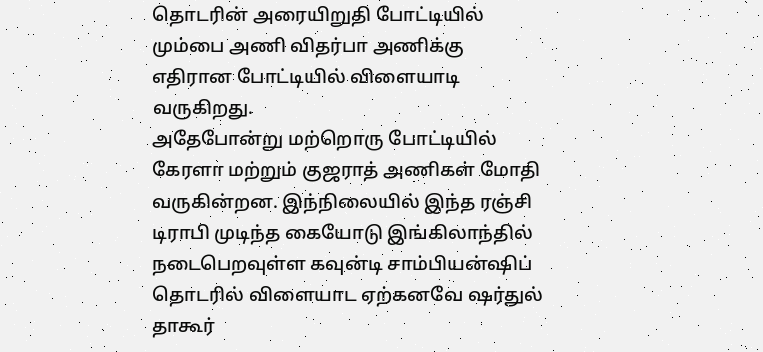தொடரின் அரையிறுதி போட்டியில் மும்பை அணி விதர்பா அணிக்கு எதிரான போட்டியில் விளையாடி வருகிறது.
அதேபோன்று மற்றொரு போட்டியில் கேரளா மற்றும் குஜராத் அணிகள் மோதி வருகின்றன. இந்நிலையில் இந்த ரஞ்சி டிராபி முடிந்த கையோடு இங்கிலாந்தில் நடைபெறவுள்ள கவுன்டி சாம்பியன்ஷிப் தொடரில் விளையாட ஏற்கனவே ஷர்துல் தாகூர்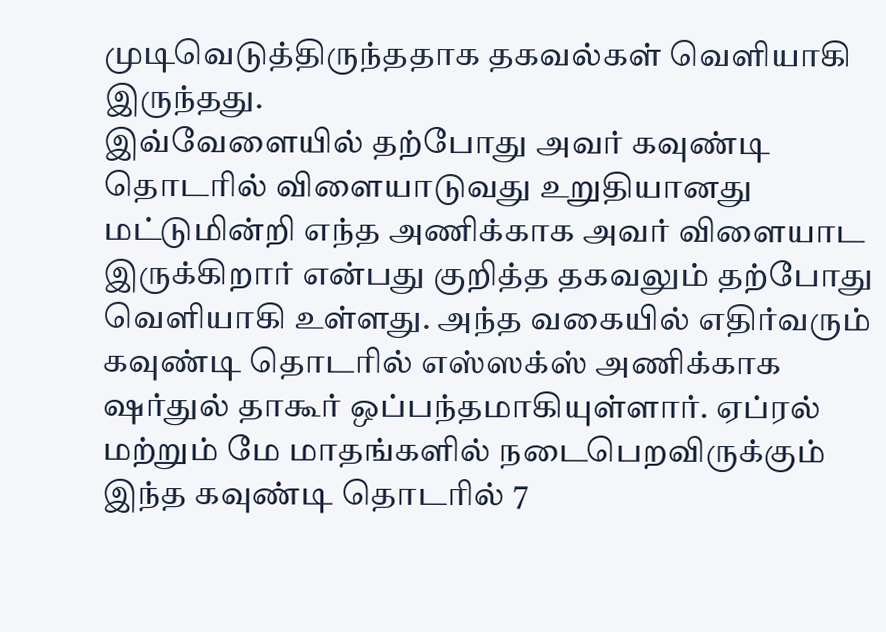முடிவெடுத்திருந்ததாக தகவல்கள் வெளியாகி இருந்தது.
இவ்வேளையில் தற்போது அவர் கவுண்டி தொடரில் விளையாடுவது உறுதியானது மட்டுமின்றி எந்த அணிக்காக அவர் விளையாட இருக்கிறார் என்பது குறித்த தகவலும் தற்போது வெளியாகி உள்ளது. அந்த வகையில் எதிர்வரும் கவுண்டி தொடரில் எஸ்ஸக்ஸ் அணிக்காக ஷர்துல் தாகூர் ஒப்பந்தமாகியுள்ளார். ஏப்ரல் மற்றும் மே மாதங்களில் நடைபெறவிருக்கும் இந்த கவுண்டி தொடரில் 7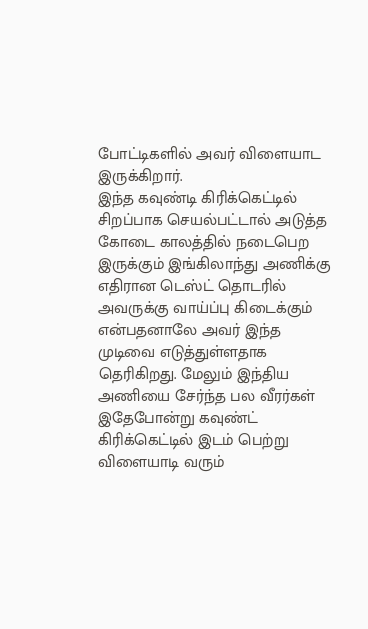போட்டிகளில் அவர் விளையாட இருக்கிறார்.
இந்த கவுண்டி கிரிக்கெட்டில் சிறப்பாக செயல்பட்டால் அடுத்த கோடை காலத்தில் நடைபெற இருக்கும் இங்கிலாந்து அணிக்கு எதிரான டெஸ்ட் தொடரில் அவருக்கு வாய்ப்பு கிடைக்கும் என்பதனாலே அவர் இந்த முடிவை எடுத்துள்ளதாக தெரிகிறது. மேலும் இந்திய அணியை சேர்ந்த பல வீரர்கள் இதேபோன்று கவுண்ட் கிரிக்கெட்டில் இடம் பெற்று விளையாடி வரும்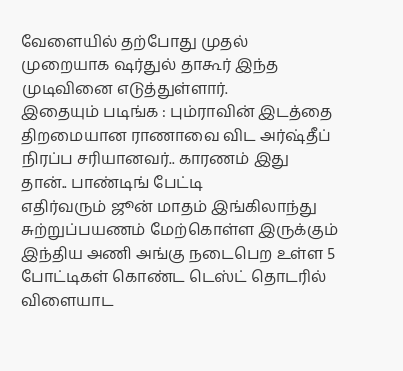வேளையில் தற்போது முதல் முறையாக ஷர்துல் தாகூர் இந்த முடிவினை எடுத்துள்ளார்.
இதையும் படிங்க : பும்ராவின் இடத்தை திறமையான ராணாவை விட அர்ஷ்தீப் நிரப்ப சரியானவர்.. காரணம் இது தான்.. பாண்டிங் பேட்டி
எதிர்வரும் ஜூன் மாதம் இங்கிலாந்து சுற்றுப்பயணம் மேற்கொள்ள இருக்கும் இந்திய அணி அங்கு நடைபெற உள்ள 5 போட்டிகள் கொண்ட டெஸ்ட் தொடரில் விளையாட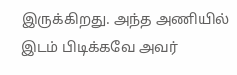இருக்கிறது. அந்த அணியில் இடம் பிடிக்கவே அவர்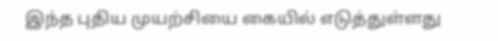இந்த புதிய முயற்சியை கையில் எடுத்துள்ளது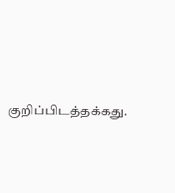குறிப்பிடத்தக்கது.